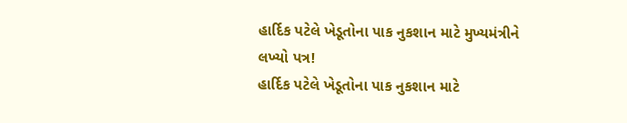હાર્દિક પટેલે ખેડૂતોના પાક નુકશાન માટે મુખ્યમંત્રીને લખ્યો પત્ર!
હાર્દિક પટેલે ખેડૂતોના પાક નુકશાન માટે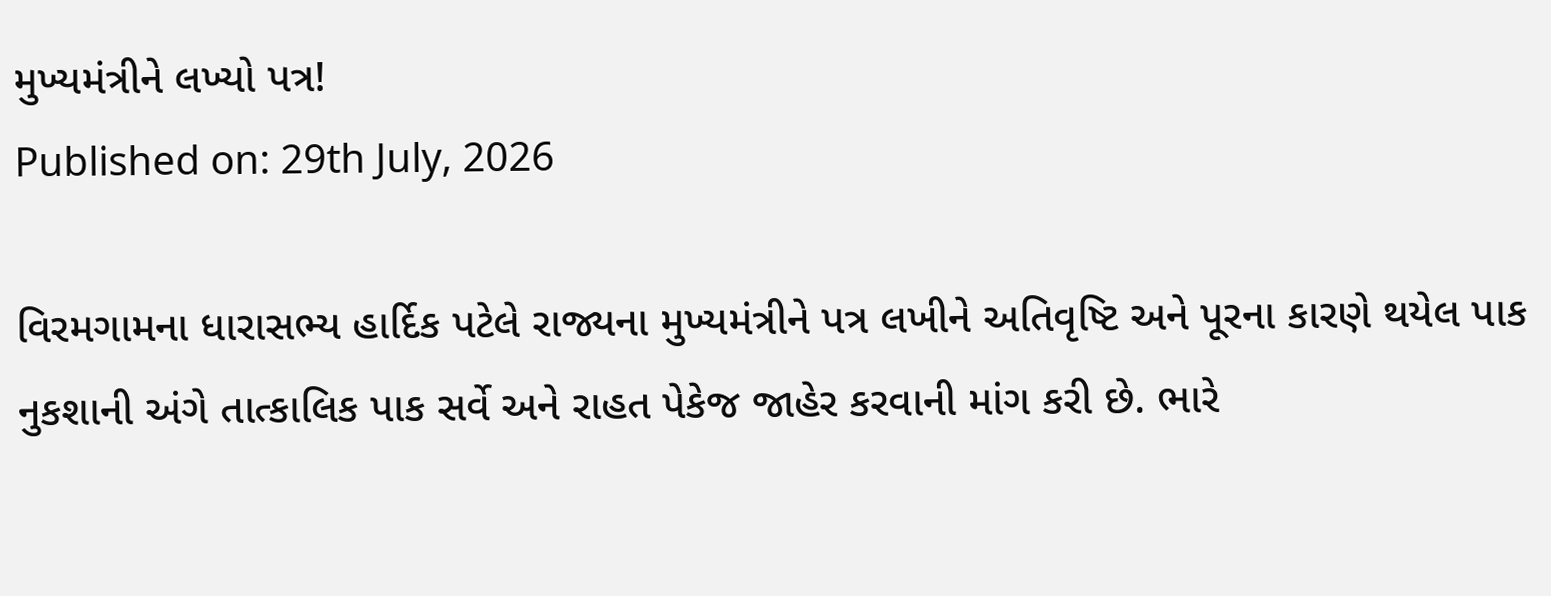મુખ્યમંત્રીને લખ્યો પત્ર!
Published on: 29th July, 2026

વિરમગામના ધારાસભ્ય હાર્દિક પટેલે રાજ્યના મુખ્યમંત્રીને પત્ર લખીને અતિવૃષ્ટિ અને પૂરના કારણે થયેલ પાક નુકશાની અંગે તાત્કાલિક પાક સર્વે અને રાહત પેકેજ જાહેર કરવાની માંગ કરી છે. ભારે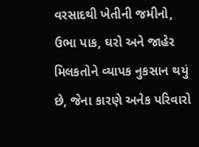વરસાદથી ખેતીની જમીનો, ઉભા પાક, ઘરો અને જાહેર મિલકતોને વ્યાપક નુકસાન થયું છે, જેના કારણે અનેક પરિવારો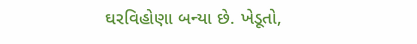ઘરવિહોણા બન્યા છે. ખેડૂતો,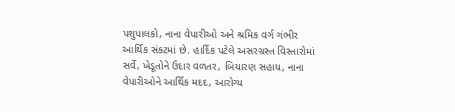પશુપાલકો, નાના વેપારીઓ અને શ્રમિક વર્ગ ગંભીર આર્થિક સંકટમાં છે. હાર્દિક પટેલે અસરગ્રસ્ત વિસ્તારોમાં સર્વે, ખેડૂતોને ઉદાર વળતર, બિયારણ સહાય, નાના વેપારીઓને આર્થિક મદદ, આરોગ્ય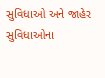સુવિધાઓ અને જાહેર સુવિધાઓના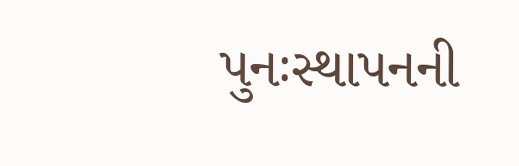પુનઃસ્થાપનની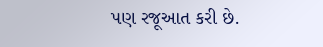પણ રજૂઆત કરી છે.